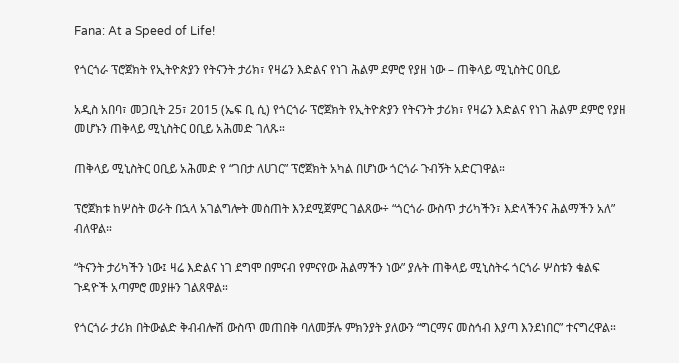Fana: At a Speed of Life!

የጎርጎራ ፕሮጀክት የኢትዮጵያን የትናንት ታሪክ፣ የዛሬን እድልና የነገ ሕልም ደምሮ የያዘ ነው – ጠቅላይ ሚኒስትር ዐቢይ

አዲስ አበባ፣ መጋቢት 25፣ 2015 (ኤፍ ቢ ሲ) የጎርጎራ ፕሮጀክት የኢትዮጵያን የትናንት ታሪክ፣ የዛሬን እድልና የነገ ሕልም ደምሮ የያዘ መሆኑን ጠቅላይ ሚኒስትር ዐቢይ አሕመድ ገለጹ።

ጠቅላይ ሚኒስትር ዐቢይ አሕመድ የ “ገበታ ለሀገር” ፕሮጀክት አካል በሆነው ጎርጎራ ጉብኝት አድርገዋል።

ፕሮጀክቱ ከሦስት ወራት በኋላ አገልግሎት መስጠት እንደሚጀምር ገልጸው÷ “ጎርጎራ ውስጥ ታሪካችን፣ እድላችንና ሕልማችን አለ” ብለዋል።

“ትናንት ታሪካችን ነው፤ ዛሬ እድልና ነገ ደግሞ በምናብ የምናየው ሕልማችን ነው” ያሉት ጠቅላይ ሚኒስትሩ ጎርጎራ ሦስቱን ቁልፍ ጉዳዮች አጣምሮ መያዙን ገልጸዋል።

የጎርጎራ ታሪክ በትውልድ ቅብብሎሽ ውስጥ መጠበቅ ባለመቻሉ ምክንያት ያለውን “ግርማና መስኅብ እያጣ እንደነበር” ተናግረዋል።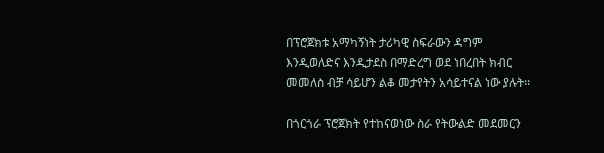በፕሮጀክቱ አማካኝነት ታሪካዊ ስፍራውን ዳግም እንዲወለድና እንዲታደስ በማድረግ ወደ ነበረበት ክብር መመለስ ብቻ ሳይሆን ልቆ መታየትን አሳይተናል ነው ያሉት፡፡

በጎርጎራ ፕሮጀክት የተከናወነው ስራ የትውልድ መደመርን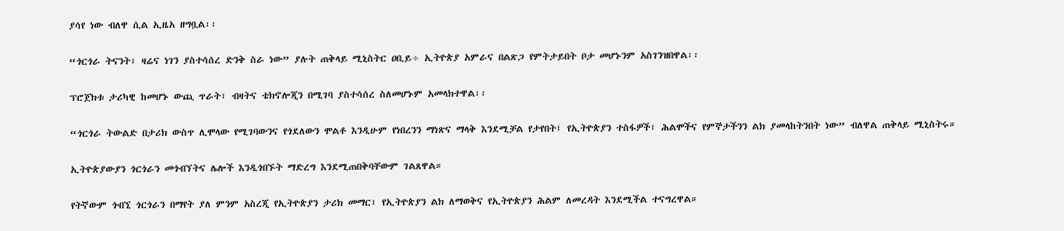ያሳየ ነው ብለዋ ሲል ኢዜአ ዘግቧል፡፡

“ጎርጎራ ትናንት፣ ዛሬና ነገን ያስተሳሰረ ድንቅ ስራ ነው” ያሉት ጠቅላይ ሚኒስትር ዐቢይ÷ ኢትዮጵያ አምራና በልጽጋ የምትታይበት ቦታ መሆኑንም አስገንዝበዋል፡፡

ፕሮጀክቱ ታሪካዊ ከመሆኑ ውጪ ጥራት፣ ብዛትና ቴክኖሎጂን በሚገባ ያስተሳሰረ ስለመሆኑም አመላክተዋል፡፡

“ጎርጎራ ትውልድ በታሪክ ውስጥ ሊሞላው የሚገባውንና የጎደለውን ሞልቶ እንዲሁም የነበረንን ማነጽና ማላቅ እንደሚቻል የታየበት፤ የኢትዮጵያን ተስፋዎች፣ ሕልሞችና የምኞታችንን ልክ ያመላከትንበት ነው” ብለዋል ጠቅላይ ሚኒስትሩ።

ኢትዮጵያውያን ጎርጎራን መጎብኘትና ሌሎች እንዲጎበኙት ማድረግ እንደሚጠበቅባቸውም ገልጸዋል።

የትኛውም ጎብኚ ጎርጎራን በማየት ያለ ምንም አስረጂ የኢትዮጵያን ታሪክ መማር፣ የኢትዮጵያን ልክ ለማወቅና የኢትዮጵያን ሕልም ለመረዳት እንደሚችል ተናግረዋል።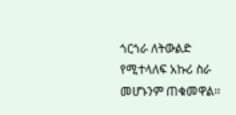ጎርጎራ ለትውልድ የሚተላለፍ አኩሪ ስራ መሆኑንም ጠቁመዋል፡፡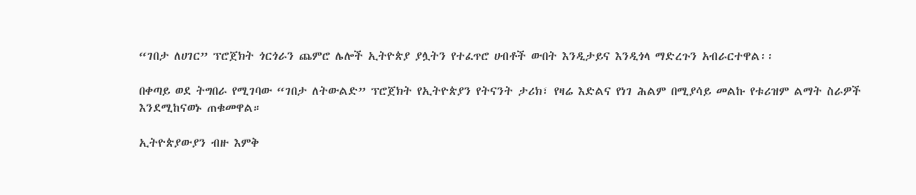“ገበታ ለሀገር” ፕሮጀክት ጎርጎራን ጨምሮ ሌሎች ኢትዮጵያ ያሏትን የተፈጥሮ ሀብቶች ውበት እንዲታይና እንዲጎላ ማድረጉን አብራርተዋል፡፡

በቀጣይ ወደ ትግበራ የሚገባው “ገበታ ለትውልድ” ፕሮጀክት የኢትዮጵያን የትናንት ታሪክ፣ የዛሬ እድልና የነገ ሕልም በሚያሳይ መልኩ የቱሪዝም ልማት ስራዎች እንደሚከናወኑ ጠቁመዋል።

ኢትዮጵያውያን ብዙ እምቅ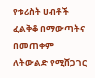የቱሪስት ሀብቶች ፈልቅቆ በማውጣትና በመጠቀም ለትውልድ የሚሸጋገር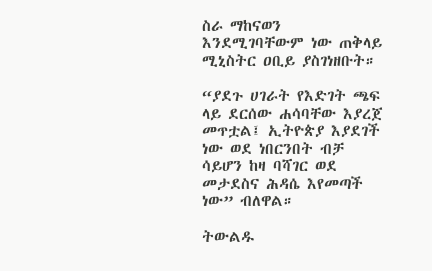ስራ ማከናወን እንደሚገባቸውም ነው ጠቅላይ ሚኒስትር ዐቢይ ያስገነዘቡት።

“ያደጉ ሀገራት የእድገት ጫፍ ላይ ደርሰው ሐሳባቸው እያረጀ መጥቷል፤ ኢትዮጵያ እያደገች ነው ወደ ነበርንበት ብቻ ሳይሆን ከዛ ባሻገር ወደ መታደስና ሕዳሴ እየመጣች ነው” ብለዋል።

ትውልዱ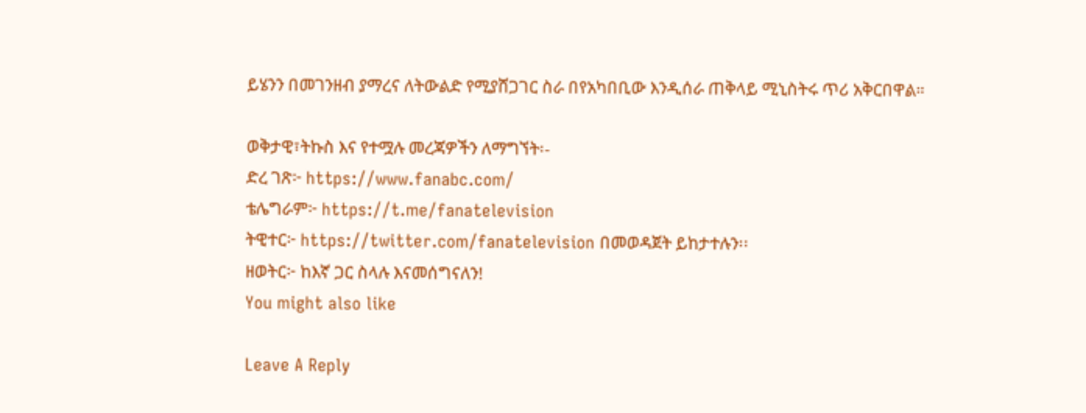ይሄንን በመገንዘብ ያማረና ለትውልድ የሚያሸጋገር ስራ በየአካበቢው እንዲሰራ ጠቅላይ ሚኒስትሩ ጥሪ አቅርበዋል።

ወቅታዊ፣ትኩስ እና የተሟሉ መረጃዎችን ለማግኘት፡-
ድረ ገጽ፦ https://www.fanabc.com/
ቴሌግራም፦ https://t.me/fanatelevision
ትዊተር፦ https://twitter.com/fanatelevision በመወዳጀት ይከታተሉን፡፡
ዘወትር፦ ከእኛ ጋር ስላሉ እናመሰግናለን!
You might also like

Leave A Reply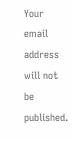Your email address will not be published.